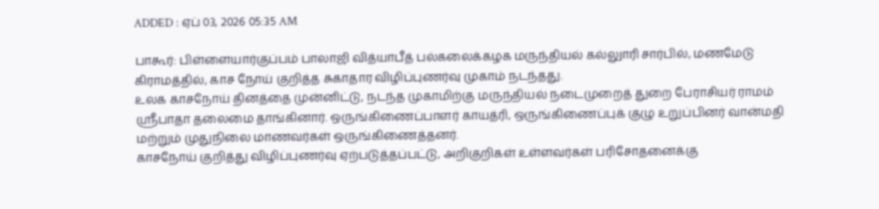ADDED : ஏப் 03, 2026 05:35 AM

பாகூர்: பிள்ளையார்குப்பம் பாலாஜி வித்யாபீத் பல்கலைக்கழக மருந்தியல் கல்லுாரி சார்பில், மணமேடு கிராமத்தில், காச நோய் குறித்த சுகாதார விழிப்புணர்வு முகாம் நடந்தது.
உலக காசநோய் தினத்தை முன்னிட்டு, நடந்த முகாமிற்கு மருந்தியல் நடைமுறைத் துறை பேராசியர் ராமம் ஸ்ரீபாதா தலைமை தாங்கினார். ஒருங்கிணைப்பாளர் காயத்ரி, ஒருங்கிணைப்புக் குழு உறுப்பினர் வான்மதி மற்றும் முதுநிலை மாணவர்கள் ஒருங்கிணைத்தனர்.
காசநோய் குறித்து விழிப்புணர்வு ஏற்படுத்தப்பட்டு, அறிகுறிகள் உள்ளவர்கள் பரிசோதனைக்கு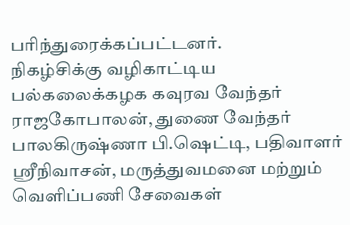பரிந்துரைக்கப்பட்டனர்.
நிகழ்சிக்கு வழிகாட்டிய பல்கலைக்கழக கவுரவ வேந்தர் ராஜகோபாலன், துணை வேந்தர் பாலகிருஷ்ணா பி.ஷெட்டி, பதிவாளர் ஸ்ரீநிவாசன், மருத்துவமனை மற்றும் வெளிப்பணி சேவைகள்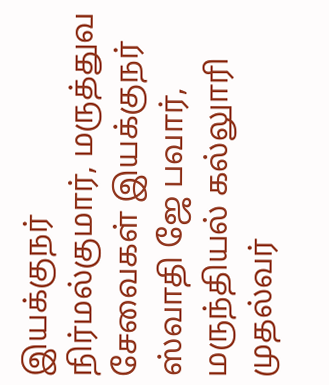இயக்குநர் நிர்மல்குமார், மருத்துவ சேவைகள் இயக்குநர் ஸ்வாதி ஜே பவார், மருந்தியல் கல்லுாரி முதல்வர்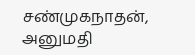சண்முகநாதன், அனுமதி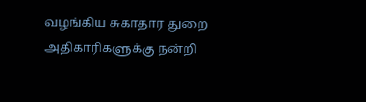வழங்கிய சுகாதார துறை அதிகாரிகளுக்கு நன்றி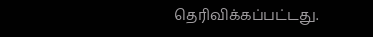தெரிவிக்கப்பட்டது.